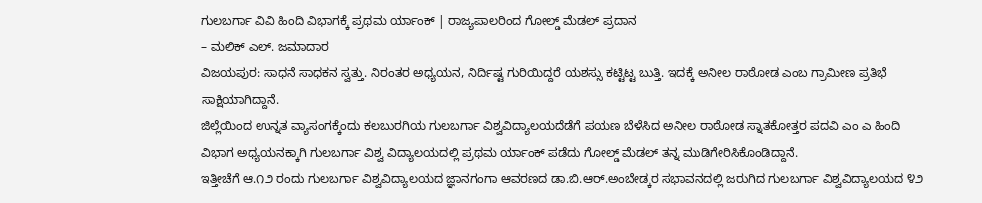ಗುಲಬರ್ಗಾ ವಿವಿ ಹಿಂದಿ ವಿಭಾಗಕ್ಕೆ ಪ್ರಥಮ ರ್ಯಾಂಕ್ | ರಾಜ್ಯಪಾಲರಿಂದ ಗೋಲ್ಡ್ ಮೆಡಲ್ ಪ್ರದಾನ
– ಮಲಿಕ್ ಎಲ್. ಜಮಾದಾರ
ವಿಜಯಪುರ: ಸಾಧನೆ ಸಾಧಕನ ಸ್ವತ್ತು. ನಿರಂತರ ಅಧ್ಯಯನ, ನಿರ್ದಿಷ್ಟ ಗುರಿಯಿದ್ದರೆ ಯಶಸ್ಸು ಕಟ್ಟಿಟ್ಟ ಬುತ್ತಿ. ಇದಕ್ಕೆ ಅನೀಲ ರಾಠೋಡ ಎಂಬ ಗ್ರಾಮೀಣ ಪ್ರತಿಭೆ ಸಾಕ್ಷಿಯಾಗಿದ್ದಾನೆ.
ಜಿಲ್ಲೆಯಿಂದ ಉನ್ನತ ವ್ಯಾಸಂಗಕ್ಕೆಂದು ಕಲಬುರಗಿಯ ಗುಲಬರ್ಗಾ ವಿಶ್ವವಿದ್ಯಾಲಯದೆಡೆಗೆ ಪಯಣ ಬೆಳೆಸಿದ ಅನೀಲ ರಾಠೋಡ ಸ್ನಾತಕೋತ್ತರ ಪದವಿ ಎಂ ಎ ಹಿಂದಿ ವಿಭಾಗ ಅಧ್ಯಯನಕ್ಕಾಗಿ ಗುಲಬರ್ಗಾ ವಿಶ್ವ ವಿದ್ಯಾಲಯದಲ್ಲಿ ಪ್ರಥಮ ರ್ಯಾಂಕ್ ಪಡೆದು ಗೋಲ್ಡ್ ಮೆಡಲ್ ತನ್ನ ಮುಡಿಗೇರಿಸಿಕೊಂಡಿದ್ದಾನೆ.
ಇತ್ತೀಚೆಗೆ ಆ.೧೨ ರಂದು ಗುಲಬರ್ಗಾ ವಿಶ್ವವಿದ್ಯಾಲಯದ ಜ್ಞಾನಗಂಗಾ ಆವರಣದ ಡಾ.ಬಿ.ಆರ್.ಅಂಬೇಡ್ಕರ ಸಭಾವನದಲ್ಲಿ ಜರುಗಿದ ಗುಲಬರ್ಗಾ ವಿಶ್ವವಿದ್ಯಾಲಯದ ೪೨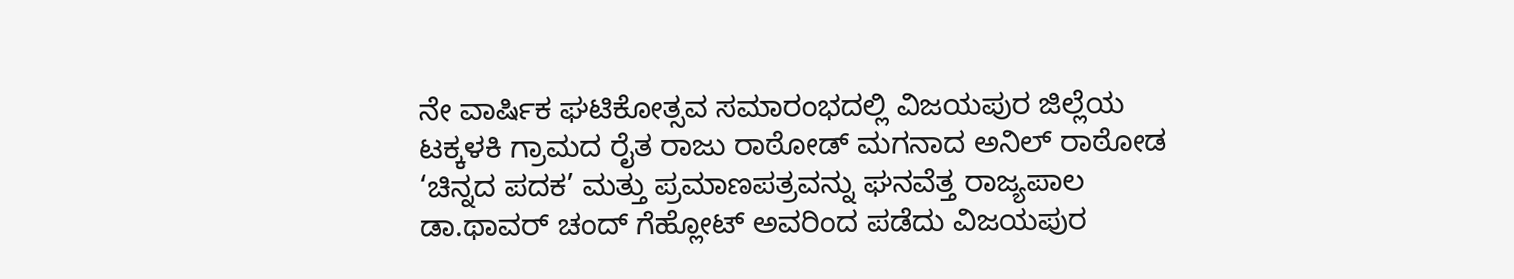ನೇ ವಾರ್ಷಿಕ ಘಟಿಕೋತ್ಸವ ಸಮಾರಂಭದಲ್ಲಿ ವಿಜಯಪುರ ಜಿಲ್ಲೆಯ ಟಕ್ಕಳಕಿ ಗ್ರಾಮದ ರೈತ ರಾಜು ರಾಠೋಡ್ ಮಗನಾದ ಅನಿಲ್ ರಾಠೋಡ ‘ಚಿನ್ನದ ಪದಕ’ ಮತ್ತು ಪ್ರಮಾಣಪತ್ರವನ್ನು ಘನವೆತ್ತ ರಾಜ್ಯಪಾಲ ಡಾ.ಥಾವರ್ ಚಂದ್ ಗೆಹ್ಲೋಟ್ ಅವರಿಂದ ಪಡೆದು ವಿಜಯಪುರ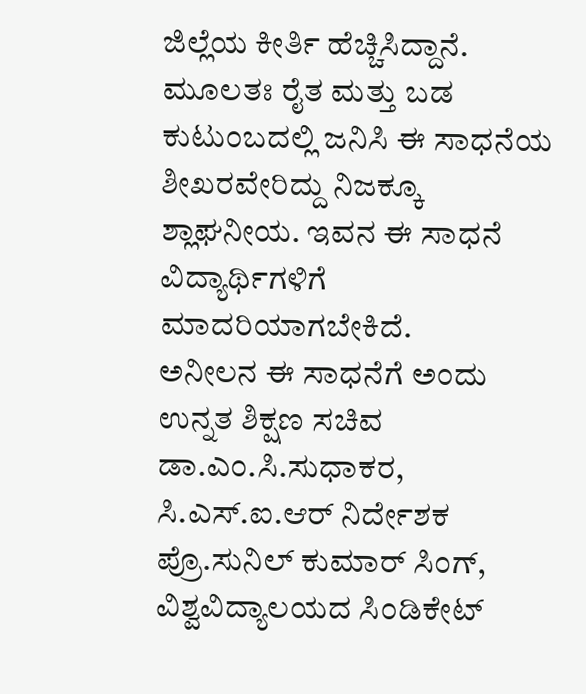ಜಿಲ್ಲೆಯ ಕೀರ್ತಿ ಹೆಚ್ಚಿಸಿದ್ದಾನೆ. ಮೂಲತಃ ರೈತ ಮತ್ತು ಬಡ ಕುಟುಂಬದಲ್ಲಿ ಜನಿಸಿ ಈ ಸಾಧನೆಯ ಶೀಖರವೇರಿದ್ದು ನಿಜಕ್ಕೂ ಶ್ಲಾಘನೀಯ. ಇವನ ಈ ಸಾಧನೆ ವಿದ್ಯಾರ್ಥಿಗಳಿಗೆ ಮಾದರಿಯಾಗಬೇಕಿದೆ.
ಅನೀಲನ ಈ ಸಾಧನೆಗೆ ಅಂದು ಉನ್ನತ ಶಿಕ್ಷಣ ಸಚಿವ ಡಾ.ಎಂ.ಸಿ.ಸುಧಾಕರ, ಸಿ.ಎಸ್.ಐ.ಆರ್ ನಿರ್ದೇಶಕ ಪ್ರೊ.ಸುನಿಲ್ ಕುಮಾರ್ ಸಿಂಗ್, ವಿಶ್ವವಿದ್ಯಾಲಯದ ಸಿಂಡಿಕೇಟ್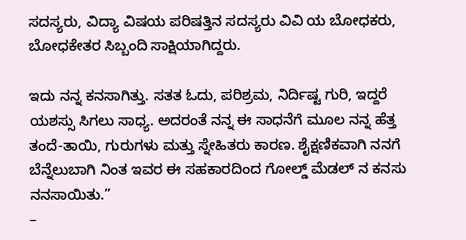ಸದಸ್ಯರು, ವಿದ್ಯಾ ವಿಷಯ ಪರಿಷತ್ತಿನ ಸದಸ್ಯರು ವಿವಿ ಯ ಬೋಧಕರು, ಬೋಧಕೇತರ ಸಿಬ್ಬಂದಿ ಸಾಕ್ಷಿಯಾಗಿದ್ದರು.

ಇದು ನನ್ನ ಕನಸಾಗಿತ್ತು. ಸತತ ಓದು, ಪರಿಶ್ರಮ, ನಿರ್ದಿಷ್ಟ ಗುರಿ, ಇದ್ದರೆ ಯಶಸ್ಸು ಸಿಗಲು ಸಾಧ್ಯ. ಅದರಂತೆ ನನ್ನ ಈ ಸಾಧನೆಗೆ ಮೂಲ ನನ್ನ ಹೆತ್ತ ತಂದೆ-ತಾಯಿ, ಗುರುಗಳು ಮತ್ತು ಸ್ನೇಹಿತರು ಕಾರಣ. ಶೈಕ್ಷಣಿಕವಾಗಿ ನನಗೆ ಬೆನ್ನೆಲುಬಾಗಿ ನಿಂತ ಇವರ ಈ ಸಹಕಾರದಿಂದ ಗೋಲ್ಡ್ ಮೆಡಲ್ ನ ಕನಸು ನನಸಾಯಿತು.”
–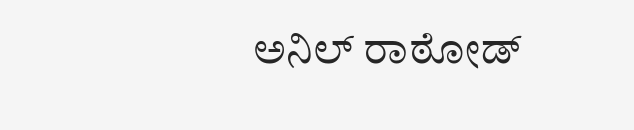ಅನಿಲ್ ರಾಠೋಡ್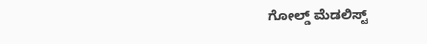ಗೋಲ್ಡ್ ಮೆಡಲಿಸ್ಟ್